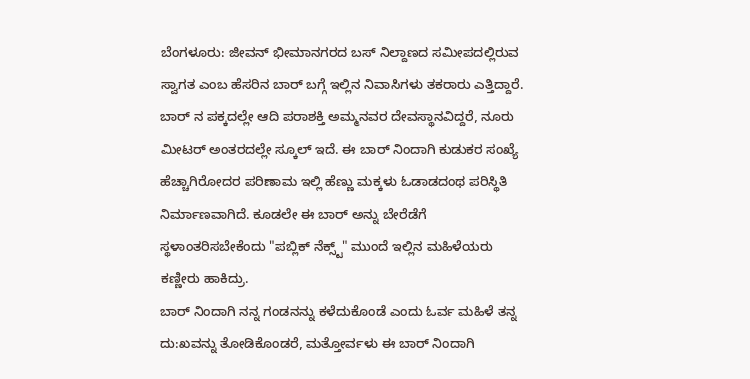ಬೆಂಗಳೂರು: ಜೀವನ್ ಭೀಮಾನಗರದ ಬಸ್ ನಿಲ್ದಾಣದ ಸಮೀಪದಲ್ಲಿರುವ ಸ್ವಾಗತ ಎಂಬ ಹೆಸರಿನ ಬಾರ್ ಬಗ್ಗೆ ಇಲ್ಲಿನ ನಿವಾಸಿಗಳು ತಕರಾರು ಎತ್ತಿದ್ದಾರೆ. ಬಾರ್ ನ ಪಕ್ಕದಲ್ಲೇ ಆದಿ ಪರಾಶಕ್ತಿ ಅಮ್ಮನವರ ದೇವಸ್ಥಾನವಿದ್ದರೆ, ನೂರು ಮೀಟರ್ ಅಂತರದಲ್ಲೇ ಸ್ಕೂಲ್ ಇದೆ. ಈ ಬಾರ್ ನಿಂದಾಗಿ ಕುಡುಕರ ಸಂಖ್ಯೆ ಹೆಚ್ಚಾಗಿರೋದರ ಪರಿಣಾಮ ಇಲ್ಲಿ ಹೆಣ್ಣು ಮಕ್ಕಳು ಓಡಾಡದಂಥ ಪರಿಸ್ಥಿತಿ ನಿರ್ಮಾಣವಾಗಿದೆ. ಕೂಡಲೇ ಈ ಬಾರ್ ಅನ್ನು ಬೇರೆಡೆಗೆ ಸ್ಥಳಾಂತರಿಸಬೇಕೆಂದು "ಪಬ್ಲಿಕ್ ನೆಕ್ಸ್ಟ್" ಮುಂದೆ ಇಲ್ಲಿನ ಮಹಿಳೆಯರು ಕಣ್ಣೀರು ಹಾಕಿದ್ರು.
ಬಾರ್ ನಿಂದಾಗಿ ನನ್ನ ಗಂಡನನ್ನು ಕಳೆದುಕೊಂಡೆ ಎಂದು ಓರ್ವ ಮಹಿಳೆ ತನ್ನ ದು:ಖವನ್ನು ತೋಡಿಕೊಂಡರೆ, ಮತ್ತೋರ್ವಳು ಈ ಬಾರ್ ನಿಂದಾಗಿ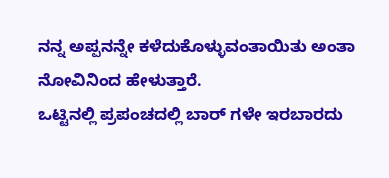ನನ್ನ ಅಪ್ಪನನ್ನೇ ಕಳೆದುಕೊಳ್ಳುವಂತಾಯಿತು ಅಂತಾ ನೋವಿನಿಂದ ಹೇಳುತ್ತಾರೆ.
ಒಟ್ಟಿನಲ್ಲಿ ಪ್ರಪಂಚದಲ್ಲಿ ಬಾರ್ ಗಳೇ ಇರಬಾರದು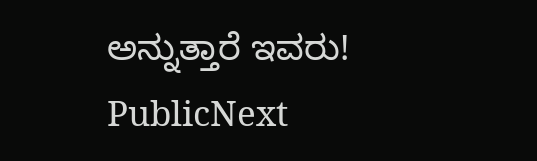ಅನ್ನುತ್ತಾರೆ ಇವರು!
PublicNext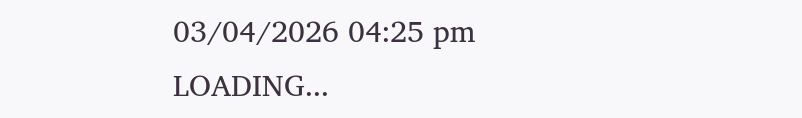03/04/2026 04:25 pm
LOADING...